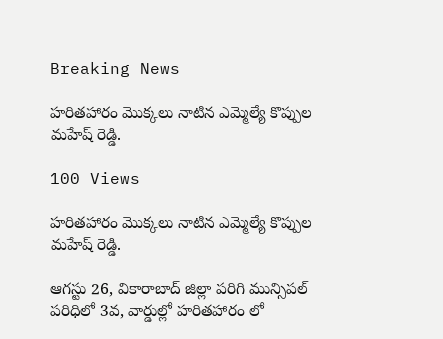Breaking News

హరితహారం మొక్కలు నాటిన ఎమ్మెల్యే కొప్పుల మహేష్ రెడ్డి.

100 Views

హరితహారం మొక్కలు నాటిన ఎమ్మెల్యే కొప్పుల మహేష్ రెడ్డి.

ఆగస్టు 26, వికారాబాద్ జిల్లా పరిగి మున్సిపల్ పరిధిలో 3వ, వార్డుల్లో హరితహారం లో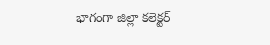భాగంగా జిల్లా కలెక్టర్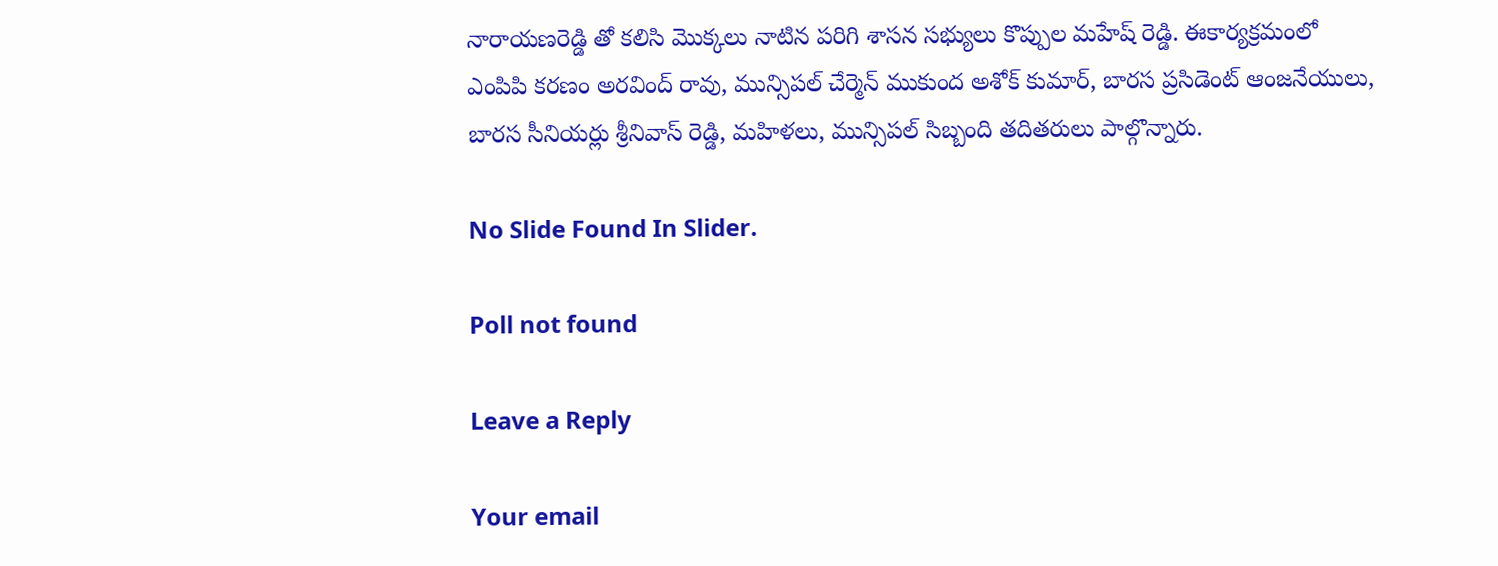నారాయణరెడ్డి తో కలిసి మొక్కలు నాటిన పరిగి శాసన సభ్యులు కొప్పుల మహేష్ రెడ్డి. ఈకార్యక్రమంలో ఎంపిపి కరణం అరవింద్ రావు, మున్సిపల్ చేర్మెన్ ముకుంద అశోక్ కుమార్, బారస ప్రసిడెంట్ ఆంజనేయులు, బారస సీనియర్లు శ్రీనివాస్ రెడ్డి, మహిళలు, మున్సిపల్ సిబ్బంది తదితరులు పాల్గొన్నారు.

No Slide Found In Slider.

Poll not found

Leave a Reply

Your email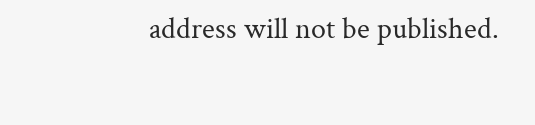address will not be published.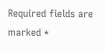Required fields are marked *